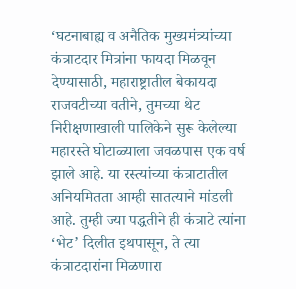‘घटनाबाह्य व अनैतिक मुख्यमंत्र्यांच्या कंत्राटदार मित्रांना फायदा मिळवून देण्यासाठी, महाराष्ट्रातील बेकायदा राजवटीच्या वतीने, तुमच्या थेट निरीक्षणाखाली पालिकेने सुरू केलेल्या महारस्ते घोटाळ्याला जवळपास एक वर्ष झाले आहे. या रस्त्यांच्या कंत्राटातील अनियमितता आम्ही सातत्याने मांडली आहे. तुम्ही ज्या पद्धतीने ही कंत्राटे त्यांना ‘भेट’ दिलीत इथपासून, ते त्या कंत्राटदारांना मिळणारा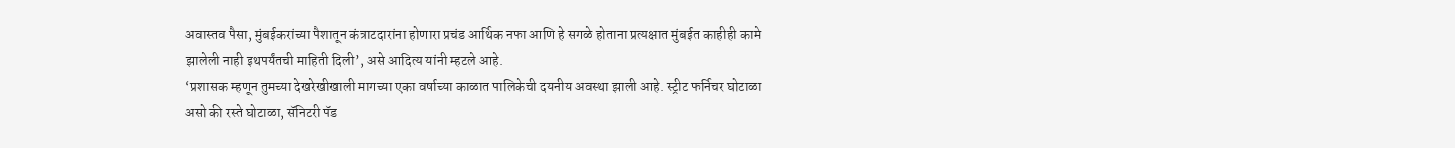अवास्तव पैसा, मुंबईकरांच्या पैशातून कंत्राटदारांना होणारा प्रचंड आर्थिक नफा आणि हे सगळे होताना प्रत्यक्षात मुंबईत काहीही कामे झालेली नाही इथपर्यंतची माहिती दिली’, असे आदित्य यांनी म्हटले आहे.
‘प्रशासक म्हणून तुमच्या देखरेखीखाली मागच्या एका वर्षाच्या काळात पालिकेची दयनीय अवस्था झाली आहे. स्ट्रीट फर्निचर घोटाळा असो की रस्ते घोटाळा, सॅनिटरी पॅड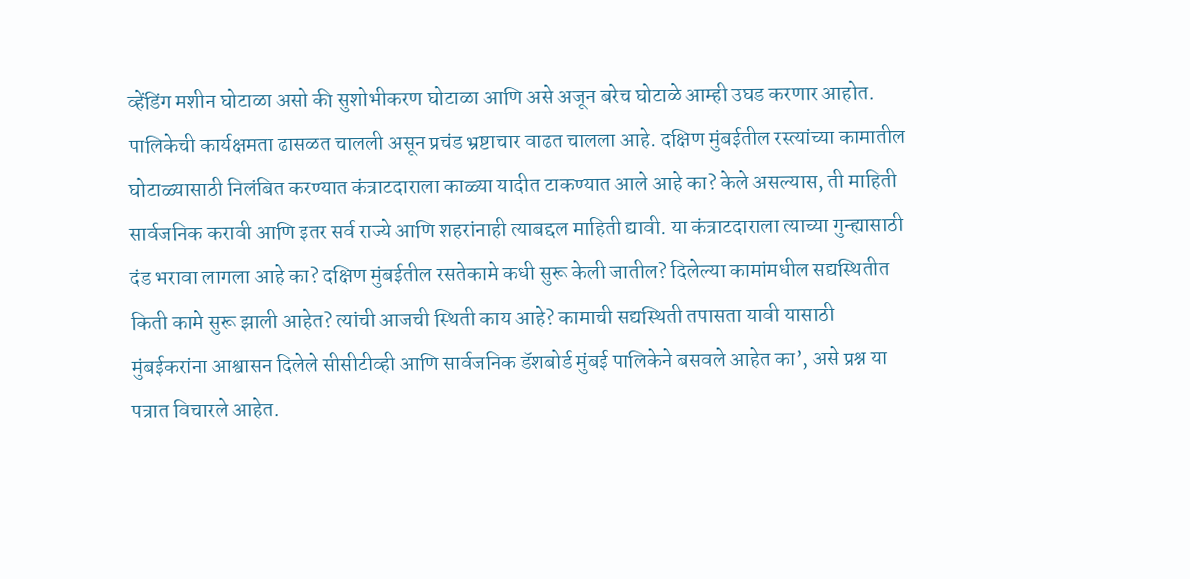व्हेंडिंग मशीन घोटाळा असो की सुशोभीकरण घोटाळा आणि असे अजून बरेच घोटाळे आम्ही उघड करणार आहोत. पालिकेची कार्यक्षमता ढासळत चालली असून प्रचंड भ्रष्टाचार वाढत चालला आहे. दक्षिण मुंबईतील रस्त्यांच्या कामातील घोटाळ्यासाठी निलंबित करण्यात कंत्राटदाराला काळ्या यादीत टाकण्यात आले आहे का? केले असल्यास, ती माहिती सार्वजनिक करावी आणि इतर सर्व राज्ये आणि शहरांनाही त्याबद्दल माहिती द्यावी. या कंत्राटदाराला त्याच्या गुन्ह्यासाठी दंड भरावा लागला आहे का? दक्षिण मुंबईतील रसतेकामे कधी सुरू केली जातील? दिलेल्या कामांमधील सद्यस्थितीत किती कामे सुरू झाली आहेत? त्यांची आजची स्थिती काय आहे? कामाची सद्यस्थिती तपासता यावी यासाठी मुंबईकरांना आश्वासन दिलेले सीसीटीव्ही आणि सार्वजनिक डॅशबोर्ड मुंबई पालिकेने बसवले आहेत का’, असे प्रश्न या पत्रात विचारले आहेत.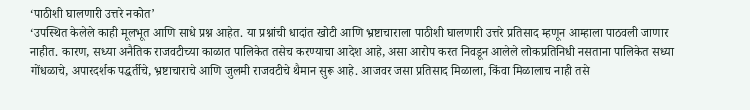‘पाठीशी घालणारी उत्तरे नकोत’
‘उपस्थित केलेले काही मूलभूत आणि साधे प्रश्न आहेत. या प्रश्नांची धादांत खोटी आणि भ्रष्टाचाराला पाठीशी घालणारी उत्तरे प्रतिसाद म्हणून आम्हाला पाठवली जाणार नाहीत. कारण, सध्या अनैतिक राजवटीच्या काळात पालिकेत तसेच करण्याचा आदेश आहे, असा आरोप करत निवडून आलेले लोकप्रतिनिधी नसताना पालिकेत सध्या गोंधळाचे, अपारदर्शक पद्धर्तीचे, भ्रष्टाचाराचे आणि जुलमी राजवटीचे थैमान सुरू आहे. आजवर जसा प्रतिसाद मिळाला, किंवा मिळालाच नाही तसे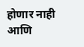होणार नाही आणि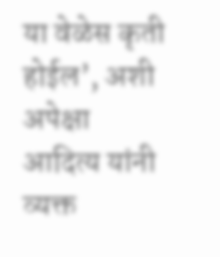या वेळेस कृती होईल’, अशी अपेक्षा आदित्य यांनी व्यक्त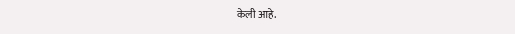केली आहे.